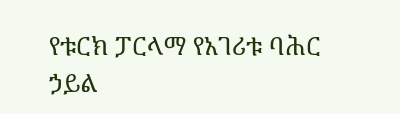የቱርክ ፓርላማ የአገሪቱ ባሕር ኃይል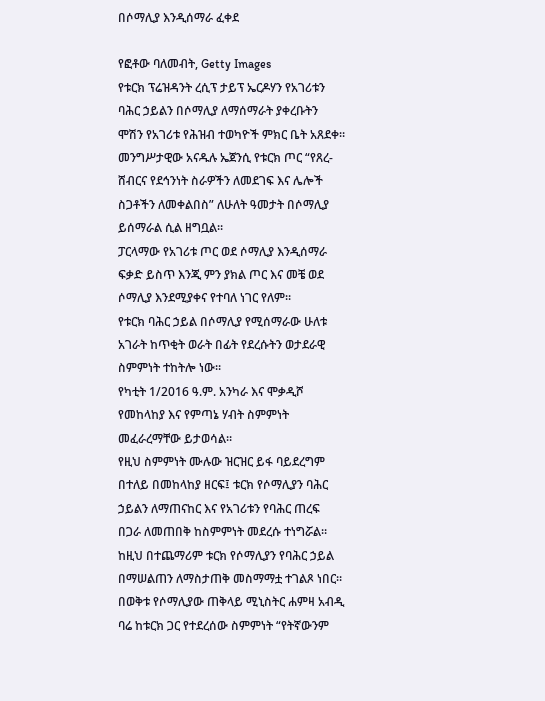በሶማሊያ እንዲሰማራ ፈቀደ

የፎቶው ባለመብት, Getty Images
የቱርክ ፕሬዝዳንት ረሲፕ ታይፕ ኤርዶሃን የአገሪቱን ባሕር ኃይልን በሶማሊያ ለማሰማራት ያቀረቡትን ሞሽን የአገሪቱ የሕዝብ ተወካዮች ምክር ቤት አጸደቀ።
መንግሥታዊው አናዱሉ ኤጀንሲ የቱርክ ጦር “የጸረ-ሸብርና የደኅንነት ስራዎችን ለመደገፍ እና ሌሎች ስጋቶችን ለመቀልበስ” ለሁለት ዓመታት በሶማሊያ ይሰማራል ሲል ዘግቧል።
ፓርላማው የአገሪቱ ጦር ወደ ሶማሊያ እንዲሰማራ ፍቃድ ይስጥ እንጂ ምን ያክል ጦር እና መቼ ወደ ሶማሊያ እንደሚያቀና የተባለ ነገር የለም።
የቱርክ ባሕር ኃይል በሶማሊያ የሚሰማራው ሁለቱ አገራት ከጥቂት ወራት በፊት የደረሱትን ወታደራዊ ስምምነት ተከትሎ ነው።
የካቲት 1/2016 ዓ.ም. አንካራ እና ሞቃዲሾ የመከላከያ እና የምጣኔ ሃብት ስምምነት መፈራረማቸው ይታወሳል።
የዚህ ስምምነት ሙሉው ዝርዝር ይፋ ባይደረግም በተለይ በመከላከያ ዘርፍ፤ ቱርክ የሶማሊያን ባሕር ኃይልን ለማጠናከር እና የአገሪቱን የባሕር ጠረፍ በጋራ ለመጠበቅ ከስምምነት መደረሱ ተነግሯል።
ከዚህ በተጨማሪም ቱርክ የሶማሊያን የባሕር ኃይል በማሠልጠን ለማስታጠቅ መስማማቷ ተገልጾ ነበር።
በወቅቱ የሶማሊያው ጠቅላይ ሚኒስትር ሐምዛ አብዲ ባሬ ከቱርክ ጋር የተደረሰው ስምምነት “የትኛውንም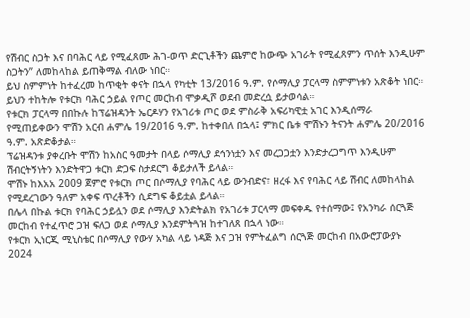የሽብር ስጋት እና በባሕር ላይ የሚፈጸሙ ሕገ-ወጥ ድርጊቶችን ጨምሮ ከውጭ አገራት የሚፈጸምን ጥሰት እንዲሁም ስጋትን” ለመከላከል ይጠቅማል ብለው ነበር።
ይህ ስምምነት ከተፈረመ ከጥቂት ቀናት በኋላ የካቲት 13/2016 ዓ.ም. የሶማሊያ ፓርላማ ስምምነቱን አጽቆት ነበር። ይህን ተከትሎ የቱርክ ባሕር ኃይል የጦር መርከብ ሞቃዲሾ ወደብ መድረሷ ይታወሳል።
የቱርክ ፓርላማ በበኩሉ ከፕሬዝዳንት ኤርዶሃን የአገሪቱ ጦር ወደ ምስራቅ አፍሪካዊቷ አገር እንዲሰማራ የሚጠይቀውን ሞሽን አርብ ሐምሌ 19/2016 ዓ.ም. ከተቀበለ በኋላ፤ ምክር ቤቱ ሞሽኑን ትናንት ሐምሌ 20/2016 ዓ.ም. አጽድቆታል።
ፕሬዝዳንቱ ያቀረቡት ሞሽን ከአስር ዓመታት በላይ ሶማሊያ ደኅንነቷን እና መረጋጋቷን እንድታረጋግጥ እንዲሁም ሽብርትኝነትን እንድትዋጋ ቱርክ ድጋፍ ስታደርግ ቆይታለች ይላል።
ሞሽኑ ከእአአ 2009 ጀምሮ የቱርክ ጦር በሶማሊያ የባሕር ላይ ውንብድና፣ ዘረፋ እና የባሕር ላይ ሽብር ለመከላከል የሚደረገውን ዓለም አቀፍ ጥረቶችን ሲደግፍ ቆይቷል ይላል።
በሌላ በኩል ቱርክ የባሕር ኃይሏን ወደ ሶማሊያ እንድትልክ የአገሪቱ ፓርላማ መፍቀዱ የተሰማው፤ የአንካራ ሰርጓጅ መርከብ የተፈጥሮ ጋዝ ፍለጋ ወደ ሶማሊያ እንደምትጓዝ ከተገለጸ በኋላ ነው።
የቱርክ ኢነርጂ ሚኒስቴር በሶማሊያ የውሃ አካል ላይ ነዳጅ እና ጋዝ የምትፈልግ ሰርጓጅ መርከብ በአውሮፓውያኑ 2024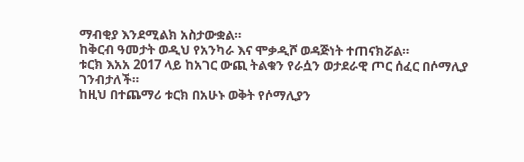ማብቂያ እንደሚልክ አስታውቋል።
ከቅርብ ዓመታት ወዲህ የአንካራ እና ሞቃዲሾ ወዳጅነት ተጠናክሯል።
ቱርክ እአአ 2017 ላይ ከአገር ውጪ ትልቁን የራሷን ወታደራዊ ጦር ሰፈር በሶማሊያ ገንብታለች።
ከዚህ በተጨማሪ ቱርክ በአሁኑ ወቅት የሶማሊያን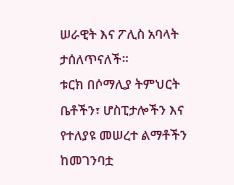ሠራዊት እና ፖሊስ አባላት ታሰለጥናለች።
ቱርክ በሶማሊያ ትምህርት ቤቶችን፣ ሆስፒታሎችን እና የተለያዩ መሠረተ ልማቶችን ከመገንባቷ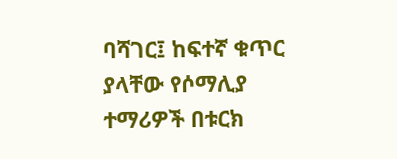ባሻገር፤ ከፍተኛ ቁጥር ያላቸው የሶማሊያ ተማሪዎች በቱርክ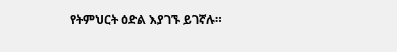የትምህርት ዕድል እያገኙ ይገኛሉ።